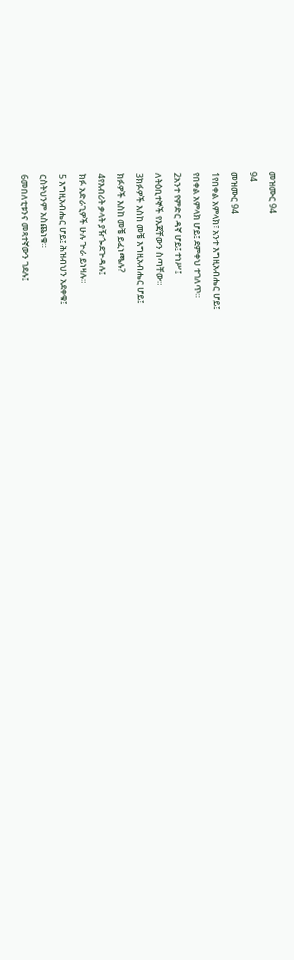መዝሙር 94
94
መዝሙር 94
1የበቀል አምላክ፣ አንተ እግዚአብሔር ሆይ፤
የበቀል አምላክ ሆይ፤ ደምቀህ ተገለጥ።
2አንተ የምድር ዳኛ ሆይ፤ ተነሥ፤
ለትዕቢተኞች የእጃቸውን ስጣቸው።
3ክፉዎች እስከ መቼ እግዚአብሔር ሆይ፤
ክፉዎች እስከ መቼ ይፈነጫሉ?
4የእብሪት ቃላት ያዥጐደጕዳሉ፤
ክፉ አድራጊዎች ሁሉ ጕራ ይነዛሉ።
5 እግዚአብሔር ሆይ፤ ሕዝብህን አደቀቁ፤
ርስትህንም አስጨነቁ።
6መበለቲቱንና መጻተኛውን ገደሉ፤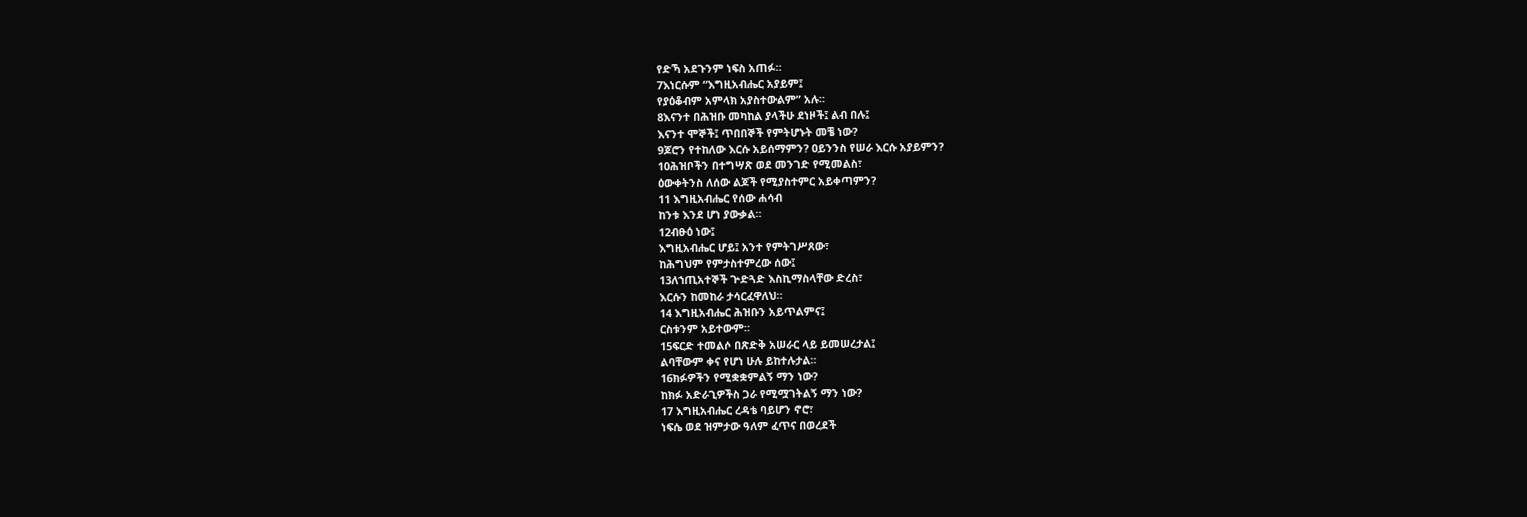የድኻ አደጉንም ነፍስ አጠፉ።
7እነርሱም “እግዚአብሔር አያይም፤
የያዕቆብም አምላክ አያስተውልም” አሉ።
8እናንተ በሕዝቡ መካከል ያላችሁ ደነዞች፤ ልብ በሉ፤
እናንተ ሞኞች፤ ጥበበኞች የምትሆኑት መቼ ነው?
9ጆሮን የተከለው እርሱ አይሰማምን? ዐይንንስ የሠራ እርሱ አያይምን?
10ሕዝቦችን በተግሣጽ ወደ መንገድ የሚመልስ፣
ዕውቀትንስ ለሰው ልጆች የሚያስተምር አይቀጣምን?
11 እግዚአብሔር የሰው ሐሳብ
ከንቱ እንደ ሆነ ያውቃል።
12ብፁዕ ነው፤
እግዚአብሔር ሆይ፤ አንተ የምትገሥጸው፣
ከሕግህም የምታስተምረው ሰው፤
13ለኀጢአተኞች ጕድጓድ እስኪማስላቸው ድረስ፣
እርሱን ከመከራ ታሳርፈዋለህ።
14 እግዚአብሔር ሕዝቡን አይጥልምና፤
ርስቱንም አይተውም።
15ፍርድ ተመልሶ በጽድቅ አሠራር ላይ ይመሠረታል፤
ልባቸውም ቀና የሆነ ሁሉ ይከተሉታል።
16ክፉዎችን የሚቋቋምልኝ ማን ነው?
ከክፉ አድራጊዎችስ ጋራ የሚሟገትልኝ ማን ነው?
17 እግዚአብሔር ረዳቴ ባይሆን ኖሮ፣
ነፍሴ ወደ ዝምታው ዓለም ፈጥና በወረደች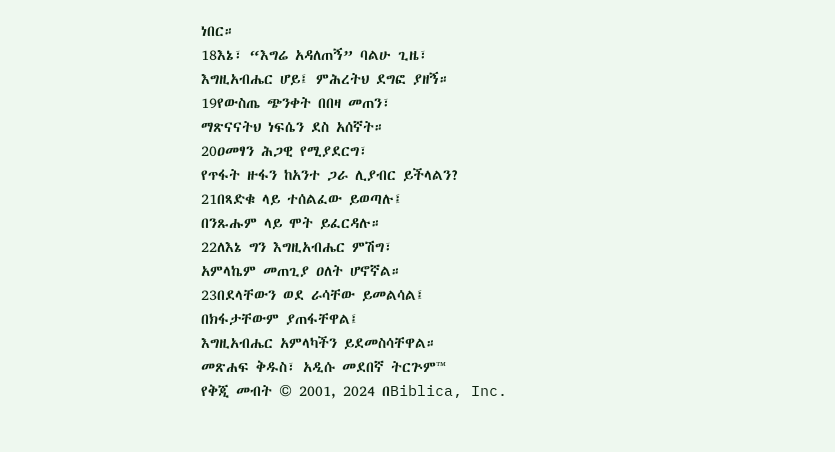ነበር።
18እኔ፣ “እግሬ አዳለጠኝ” ባልሁ ጊዜ፣
እግዚአብሔር ሆይ፤ ምሕረትህ ደግፎ ያዘኝ።
19የውስጤ ጭንቀት በበዛ መጠን፣
ማጽናናትህ ነፍሴን ደስ አሰኛት።
20ዐመፃን ሕጋዊ የሚያደርግ፣
የጥፋት ዙፋን ከአንተ ጋራ ሊያብር ይችላልን?
21በጻድቁ ላይ ተሰልፈው ይወጣሉ፤
በንጹሑም ላይ ሞት ይፈርዳሉ።
22ለእኔ ግን እግዚአብሔር ምሽግ፣
አምላኬም መጠጊያ ዐለት ሆኖኛል።
23በደላቸውን ወደ ራሳቸው ይመልሳል፤
በክፋታቸውም ያጠፋቸዋል፤
እግዚአብሔር አምላካችን ይደመስሳቸዋል።
መጽሐፍ ቅዱስ፣ አዲሱ መደበኛ ትርጕም™
የቅጂ መብት © 2001, 2024 በBiblica, Inc.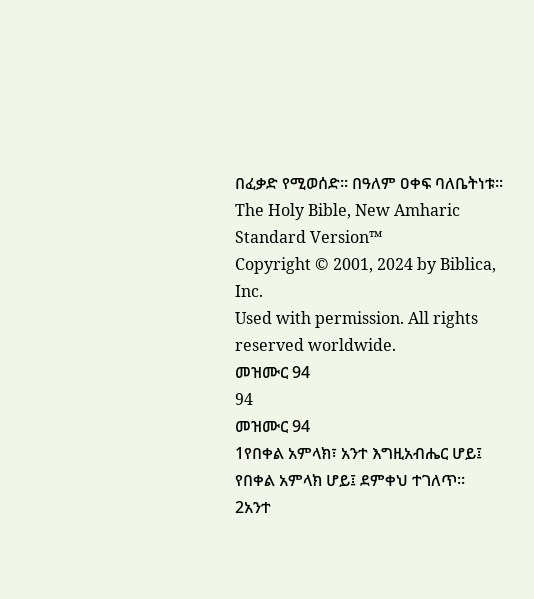በፈቃድ የሚወሰድ። በዓለም ዐቀፍ ባለቤትነቱ።
The Holy Bible, New Amharic Standard Version™
Copyright © 2001, 2024 by Biblica, Inc.
Used with permission. All rights reserved worldwide.
መዝሙር 94
94
መዝሙር 94
1የበቀል አምላክ፣ አንተ እግዚአብሔር ሆይ፤
የበቀል አምላክ ሆይ፤ ደምቀህ ተገለጥ።
2አንተ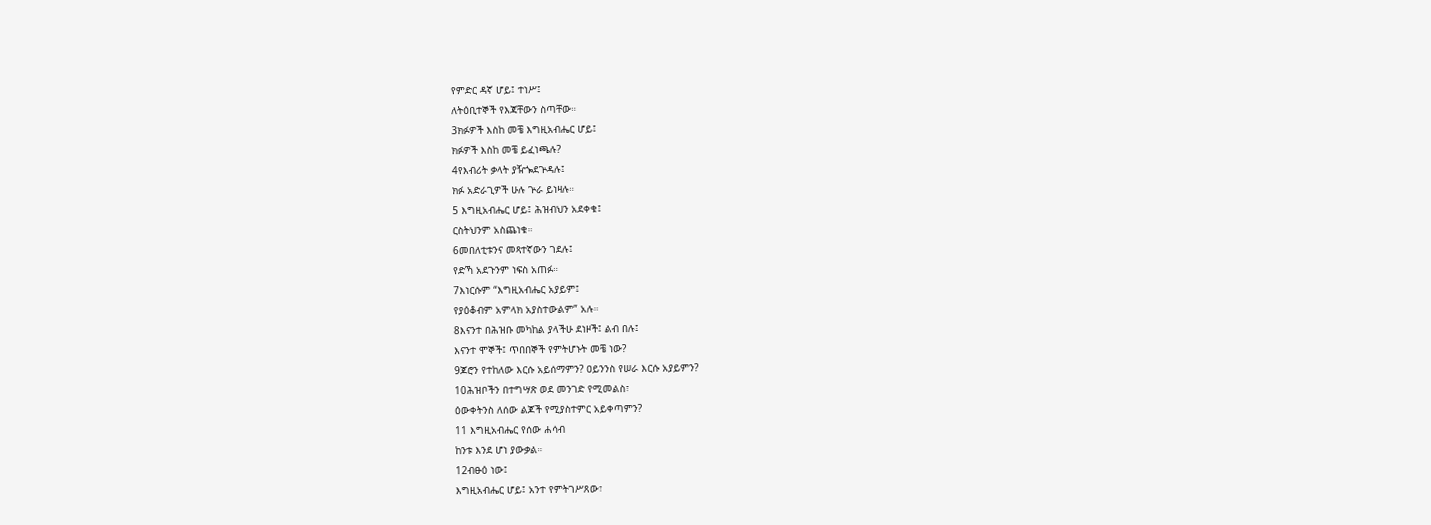የምድር ዳኛ ሆይ፤ ተነሥ፤
ለትዕቢተኞች የእጃቸውን ስጣቸው።
3ክፉዎች እስከ መቼ እግዚአብሔር ሆይ፤
ክፉዎች እስከ መቼ ይፈነጫሉ?
4የእብሪት ቃላት ያዥጐደጕዳሉ፤
ክፉ አድራጊዎች ሁሉ ጕራ ይነዛሉ።
5 እግዚአብሔር ሆይ፤ ሕዝብህን አደቀቁ፤
ርስትህንም አስጨነቁ።
6መበለቲቱንና መጻተኛውን ገደሉ፤
የድኻ አደጉንም ነፍስ አጠፉ።
7እነርሱም “እግዚአብሔር አያይም፤
የያዕቆብም አምላክ አያስተውልም” አሉ።
8እናንተ በሕዝቡ መካከል ያላችሁ ደነዞች፤ ልብ በሉ፤
እናንተ ሞኞች፤ ጥበበኞች የምትሆኑት መቼ ነው?
9ጆሮን የተከለው እርሱ አይሰማምን? ዐይንንስ የሠራ እርሱ አያይምን?
10ሕዝቦችን በተግሣጽ ወደ መንገድ የሚመልስ፣
ዕውቀትንስ ለሰው ልጆች የሚያስተምር አይቀጣምን?
11 እግዚአብሔር የሰው ሐሳብ
ከንቱ እንደ ሆነ ያውቃል።
12ብፁዕ ነው፤
እግዚአብሔር ሆይ፤ አንተ የምትገሥጸው፣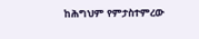ከሕግህም የምታስተምረው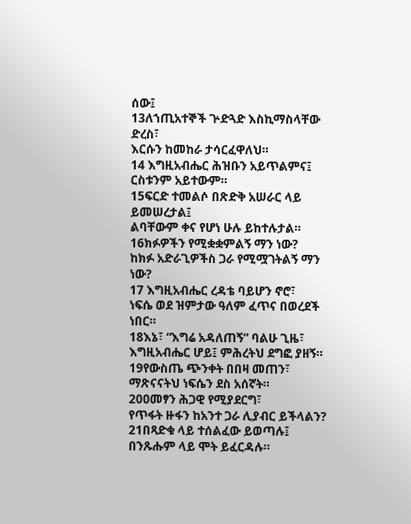ሰው፤
13ለኀጢአተኞች ጕድጓድ እስኪማስላቸው ድረስ፣
እርሱን ከመከራ ታሳርፈዋለህ።
14 እግዚአብሔር ሕዝቡን አይጥልምና፤
ርስቱንም አይተውም።
15ፍርድ ተመልሶ በጽድቅ አሠራር ላይ ይመሠረታል፤
ልባቸውም ቀና የሆነ ሁሉ ይከተሉታል።
16ክፉዎችን የሚቋቋምልኝ ማን ነው?
ከክፉ አድራጊዎችስ ጋራ የሚሟገትልኝ ማን ነው?
17 እግዚአብሔር ረዳቴ ባይሆን ኖሮ፣
ነፍሴ ወደ ዝምታው ዓለም ፈጥና በወረደች ነበር።
18እኔ፣ “እግሬ አዳለጠኝ” ባልሁ ጊዜ፣
እግዚአብሔር ሆይ፤ ምሕረትህ ደግፎ ያዘኝ።
19የውስጤ ጭንቀት በበዛ መጠን፣
ማጽናናትህ ነፍሴን ደስ አሰኛት።
20ዐመፃን ሕጋዊ የሚያደርግ፣
የጥፋት ዙፋን ከአንተ ጋራ ሊያብር ይችላልን?
21በጻድቁ ላይ ተሰልፈው ይወጣሉ፤
በንጹሑም ላይ ሞት ይፈርዳሉ።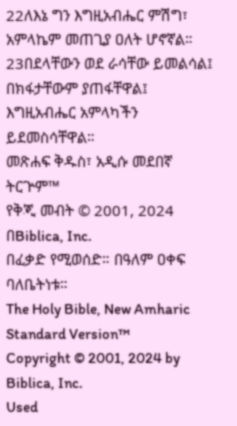22ለእኔ ግን እግዚአብሔር ምሽግ፣
አምላኬም መጠጊያ ዐለት ሆኖኛል።
23በደላቸውን ወደ ራሳቸው ይመልሳል፤
በክፋታቸውም ያጠፋቸዋል፤
እግዚአብሔር አምላካችን ይደመስሳቸዋል።
መጽሐፍ ቅዱስ፣ አዲሱ መደበኛ ትርጕም™
የቅጂ መብት © 2001, 2024 በBiblica, Inc.
በፈቃድ የሚወሰድ። በዓለም ዐቀፍ ባለቤትነቱ።
The Holy Bible, New Amharic Standard Version™
Copyright © 2001, 2024 by Biblica, Inc.
Used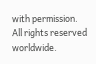with permission. All rights reserved worldwide.